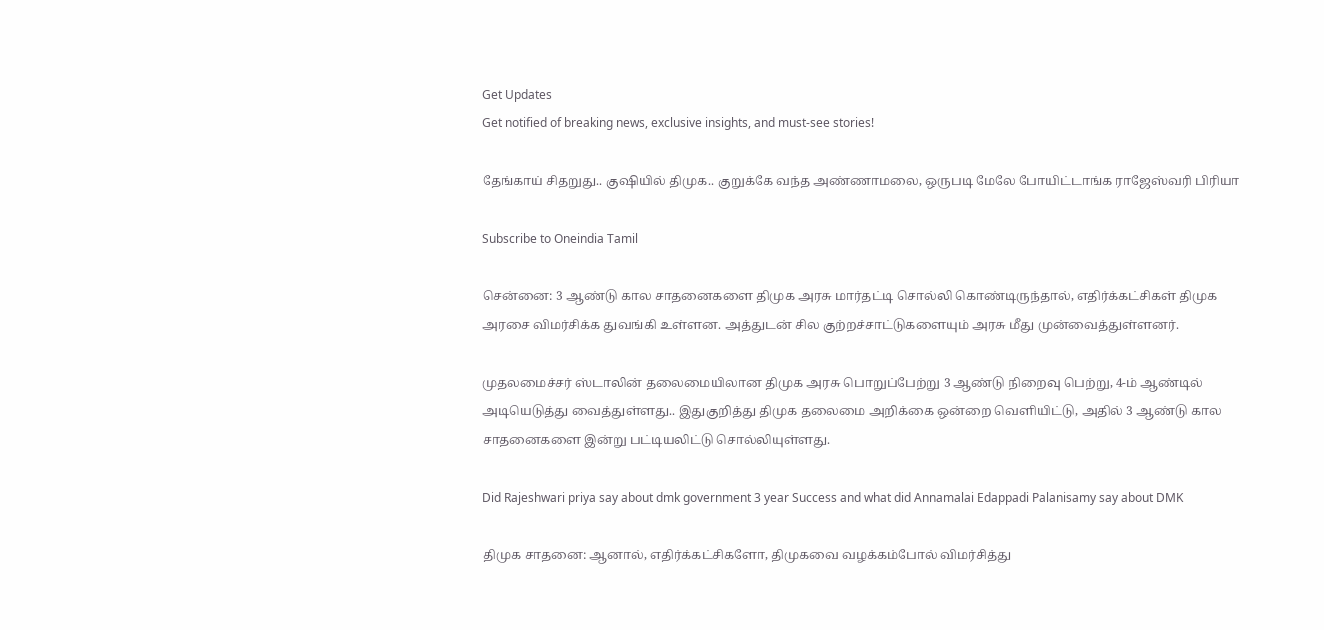Get Updates
Get notified of breaking news, exclusive insights, and must-see stories!

தேங்காய் சிதறுது.. குஷியில் திமுக.. குறுக்கே வந்த அண்ணாமலை, ஒருபடி மேலே போயிட்டாங்க ராஜேஸ்வரி பிரியா

Subscribe to Oneindia Tamil

சென்னை: 3 ஆண்டு கால சாதனைகளை திமுக அரசு மார்தட்டி சொல்லி கொண்டிருந்தால், எதிர்க்கட்சிகள் திமுக அரசை விமர்சிக்க துவங்கி உள்ளன. அத்துடன் சில குற்றச்சாட்டுகளையும் அரசு மீது முன்வைத்துள்ளனர்.

முதலமைச்சர் ஸ்டாலின் தலைமையிலான திமுக அரசு பொறுப்பேற்று 3 ஆண்டு நிறைவு பெற்று, 4-ம் ஆண்டில் அடியெடுத்து வைத்துள்ளது.. இதுகுறித்து திமுக தலைமை அறிக்கை ஒன்றை வெளியிட்டு, அதில் 3 ஆண்டு கால சாதனைகளை இன்று பட்டியலிட்டு சொல்லியுள்ளது.

Did Rajeshwari priya say about dmk government 3 year Success and what did Annamalai Edappadi Palanisamy say about DMK

திமுக சாதனை: ஆனால், எதிர்க்கட்சிகளோ, திமுகவை வழக்கம்போல் விமர்சித்து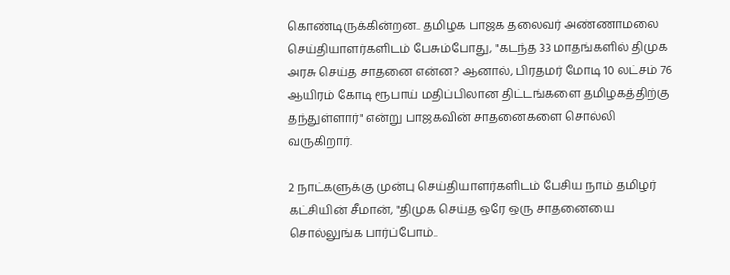கொண்டிருக்கின்றன.. தமிழக பாஜக தலைவர் அண்ணாமலை செய்தியாளர்களிடம் பேசும்போது, "கடந்த 33 மாதங்களில் திமுக அரசு செய்த சாதனை என்ன? ஆனால், பிரதமர் மோடி 10 லட்சம் 76 ஆயிரம் கோடி ரூபாய் மதிப்பிலான திட்டங்களை தமிழகத்திற்கு தந்துள்ளார்" என்று பாஜகவின் சாதனைகளை சொல்லி வருகிறார்.

2 நாட்களுக்கு முன்பு செய்தியாளர்களிடம் பேசிய நாம் தமிழர் கட்சியின் சீமான், "திமுக செய்த ஒரே ஒரு சாதனையை சொல்லுங்க பார்ப்போம்..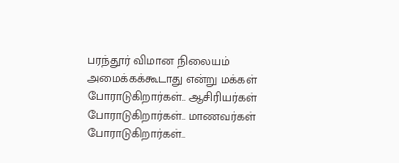பரந்தூர் விமான நிலையம் அமைக்கக்கூடாது என்று மக்கள் போராடுகிறார்கள்.. ஆசிரியர்கள் போராடுகிறார்கள்.. மாணவர்கள் போராடுகிறார்கள்..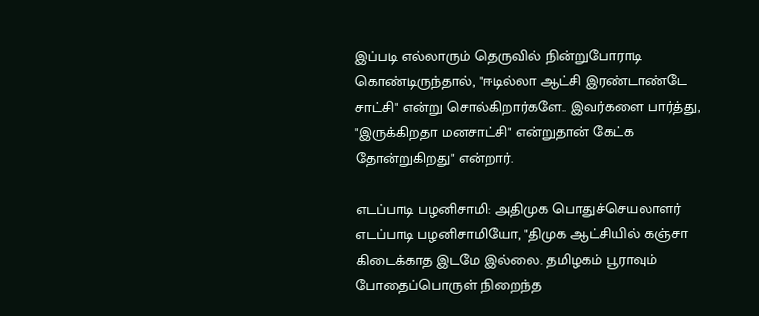இப்படி எல்லாரும் தெருவில் நின்றுபோராடி கொண்டிருந்தால், "ஈடில்லா ஆட்சி இரண்டாண்டே சாட்சி" என்று சொல்கிறார்களே.. இவர்களை பார்த்து, "இருக்கிறதா மனசாட்சி" என்றுதான் கேட்க தோன்றுகிறது" என்றார்.

எடப்பாடி பழனிசாமி: அதிமுக பொதுச்செயலாளர் எடப்பாடி பழனிசாமியோ, "திமுக ஆட்சியில் கஞ்சா கிடைக்காத இடமே இல்லை. தமிழகம் பூராவும் போதைப்பொருள் நிறைந்த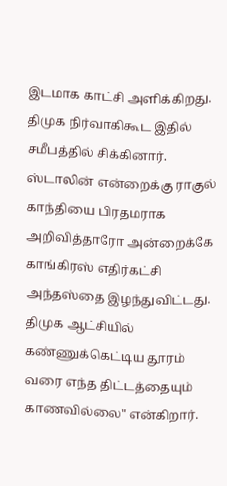இடமாக காட்சி அளிக்கிறது. திமுக நிர்வாகிகூட இதில் சமீபத்தில் சிக்கினார். ஸ்டாலின் என்றைக்கு ராகுல் காந்தியை பிரதமராக அறிவித்தாரோ அன்றைக்கே காங்கிரஸ் எதிர்கட்சி அந்தஸ்தை இழந்துவிட்டது. திமுக ஆட்சியில் கண்ணுக்கெட்டிய தூரம் வரை எந்த திட்டத்தையும் காணவில்லை" என்கிறார்.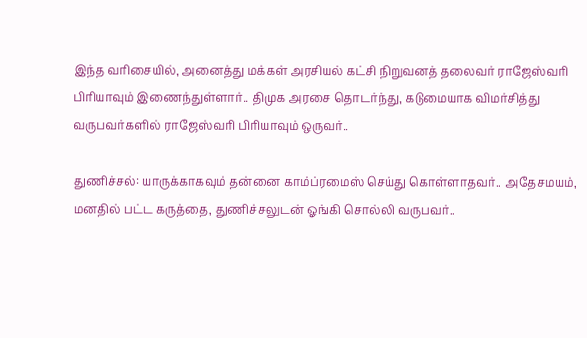இந்த வரிசையில், அனைத்து மக்கள் அரசியல் கட்சி நிறுவனத் தலைவர் ராஜேஸ்வரி பிரியாவும் இணைந்துள்ளார்.. திமுக அரசை தொடர்ந்து, கடுமையாக விமர்சித்து வருபவர்களில் ராஜேஸ்வரி பிரியாவும் ஒருவர்..

துணிச்சல்: யாருக்காகவும் தன்னை காம்ப்ரமைஸ் செய்து கொள்ளாதவர்.. அதேசமயம், மனதில் பட்ட கருத்தை, துணிச்சலுடன் ஓங்கி சொல்லி வருபவர்..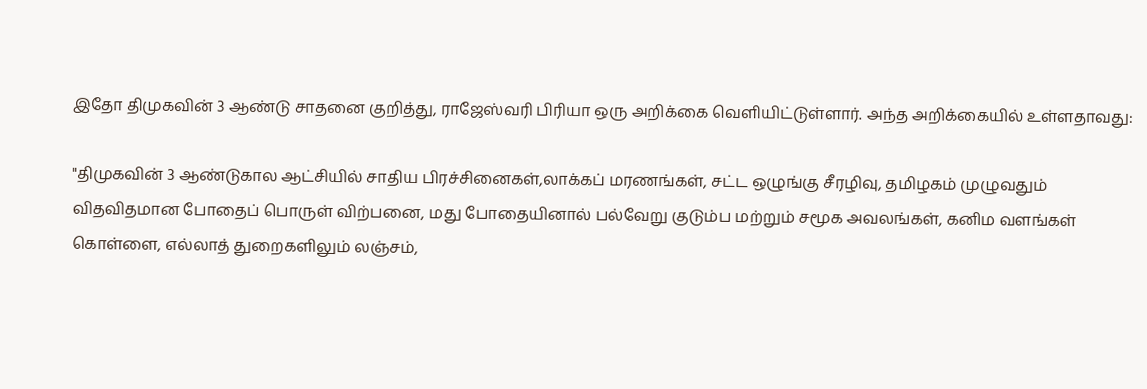இதோ திமுகவின் 3 ஆண்டு சாதனை குறித்து, ராஜேஸ்வரி பிரியா ஒரு அறிக்கை வெளியிட்டுள்ளார். அந்த அறிக்கையில் உள்ளதாவது:

"திமுகவின் 3 ஆண்டுகால ஆட்சியில் சாதிய பிரச்சினைகள்,லாக்கப் மரணங்கள், சட்ட ஒழுங்கு சீரழிவு, தமிழகம் முழுவதும் விதவிதமான போதைப் பொருள் விற்பனை, மது போதையினால் பல்வேறு குடும்ப மற்றும் சமூக அவலங்கள், கனிம வளங்கள் கொள்ளை, எல்லாத் துறைகளிலும் லஞ்சம்,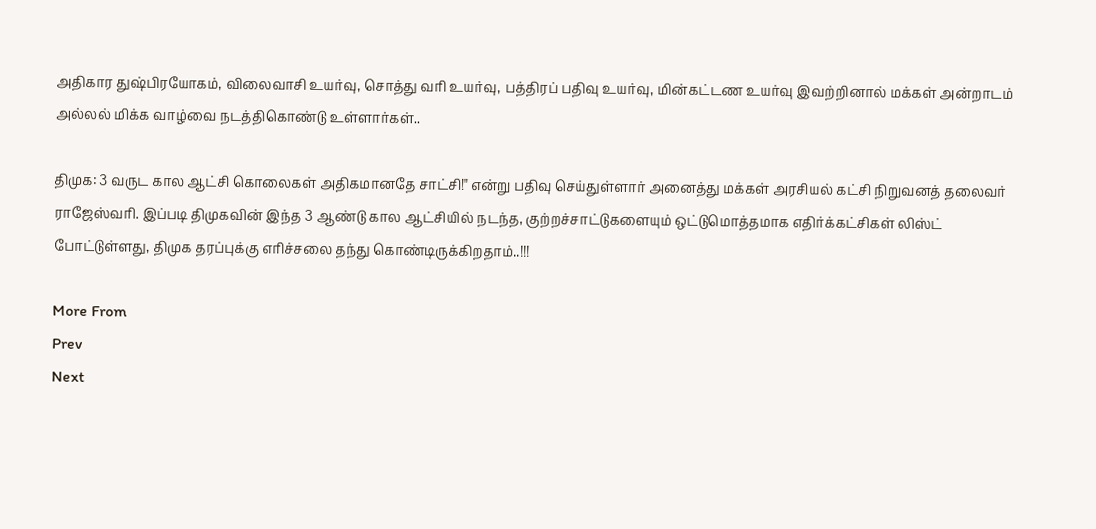அதிகார துஷ்பிரயோகம், விலைவாசி உயர்வு, சொத்து வரி உயர்வு, பத்திரப் பதிவு உயர்வு, மின்கட்டண உயர்வு இவற்றினால் மக்கள் அன்றாடம் அல்லல் மிக்க வாழ்வை நடத்திகொண்டு உள்ளார்கள்..

திமுக: 3 வருட கால ஆட்சி கொலைகள் அதிகமானதே சாட்சி!" என்று பதிவு செய்துள்ளார் அனைத்து மக்கள் அரசியல் கட்சி நிறுவனத் தலைவர் ராஜேஸ்வரி. இப்படி திமுகவின் இந்த 3 ஆண்டு கால ஆட்சியில் நடந்த, குற்றச்சாட்டுகளையும் ஒட்டுமொத்தமாக எதிர்க்கட்சிகள் லிஸ்ட் போட்டுள்ளது, திமுக தரப்புக்கு எரிச்சலை தந்து கொண்டிருக்கிறதாம்..!!!

More From
Prev
Next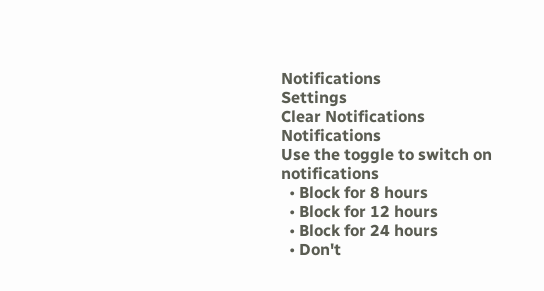Notifications
Settings
Clear Notifications
Notifications
Use the toggle to switch on notifications
  • Block for 8 hours
  • Block for 12 hours
  • Block for 24 hours
  • Don't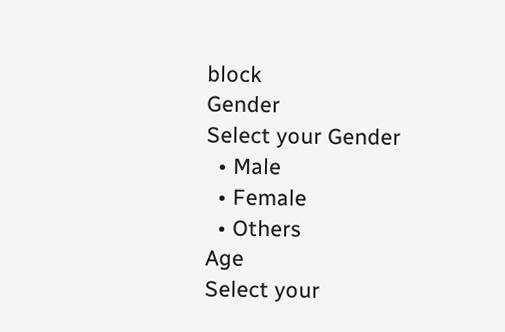block
Gender
Select your Gender
  • Male
  • Female
  • Others
Age
Select your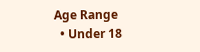Age Range
  • Under 18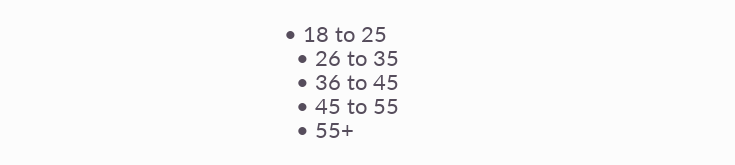• 18 to 25
  • 26 to 35
  • 36 to 45
  • 45 to 55
  • 55+